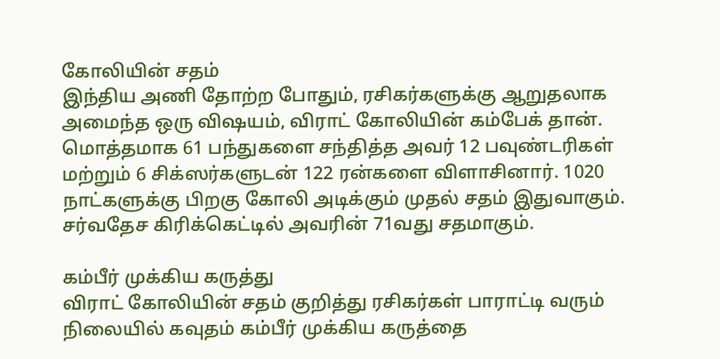கோலியின் சதம்
இந்திய அணி தோற்ற போதும், ரசிகர்களுக்கு ஆறுதலாக அமைந்த ஒரு விஷயம், விராட் கோலியின் கம்பேக் தான். மொத்தமாக 61 பந்துகளை சந்தித்த அவர் 12 பவுண்டரிகள் மற்றும் 6 சிக்ஸர்களுடன் 122 ரன்களை விளாசினார். 1020 நாட்களுக்கு பிறகு கோலி அடிக்கும் முதல் சதம் இதுவாகும். சர்வதேச கிரிக்கெட்டில் அவரின் 71வது சதமாகும்.

கம்பீர் முக்கிய கருத்து
விராட் கோலியின் சதம் குறித்து ரசிகர்கள் பாராட்டி வரும் நிலையில் கவுதம் கம்பீர் முக்கிய கருத்தை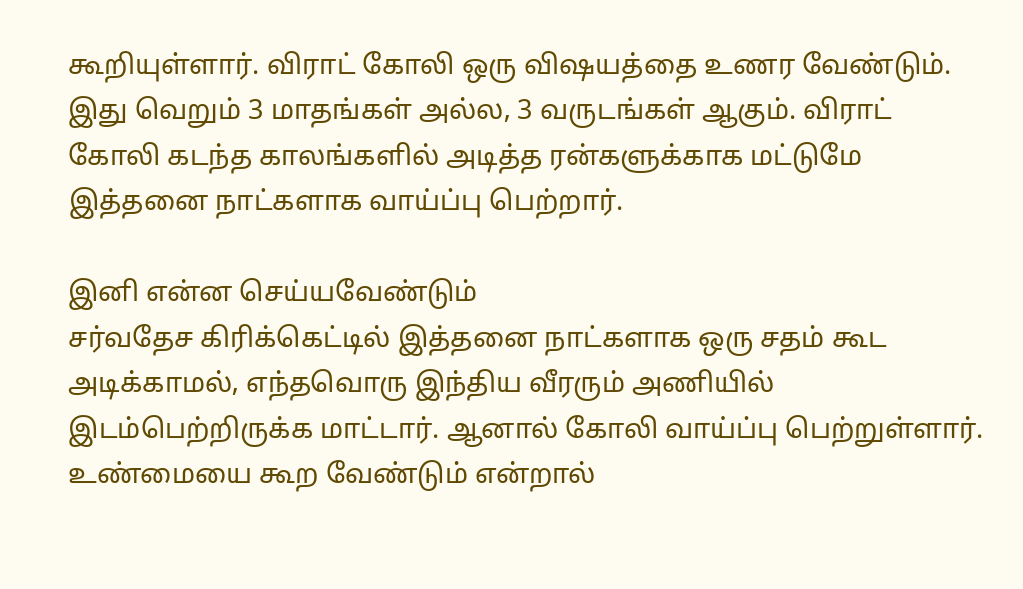கூறியுள்ளார். விராட் கோலி ஒரு விஷயத்தை உணர வேண்டும். இது வெறும் 3 மாதங்கள் அல்ல, 3 வருடங்கள் ஆகும். விராட் கோலி கடந்த காலங்களில் அடித்த ரன்களுக்காக மட்டுமே இத்தனை நாட்களாக வாய்ப்பு பெற்றார்.

இனி என்ன செய்யவேண்டும்
சர்வதேச கிரிக்கெட்டில் இத்தனை நாட்களாக ஒரு சதம் கூட அடிக்காமல், எந்தவொரு இந்திய வீரரும் அணியில் இடம்பெற்றிருக்க மாட்டார். ஆனால் கோலி வாய்ப்பு பெற்றுள்ளார். உண்மையை கூற வேண்டும் என்றால்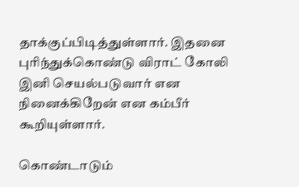தாக்குப்பிடித்துள்ளார். இதனை புரிந்துக்கொண்டு விராட் கோலி இனி செயல்படுவார் என நினைக்கிறேன் என கம்பீர் கூறியுள்ளார்.

கொண்டாடும்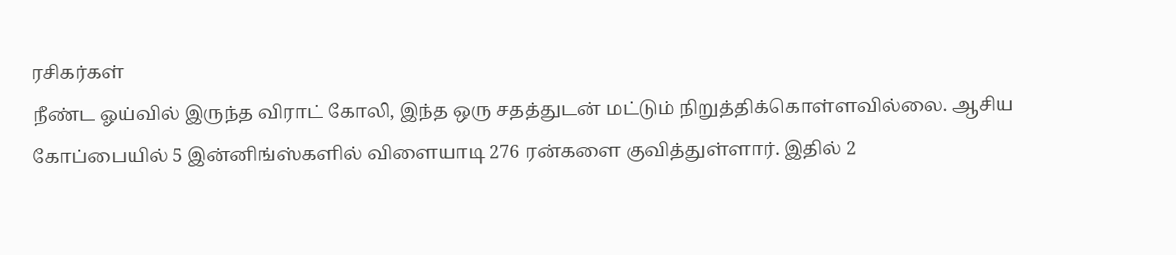ரசிகர்கள்
நீண்ட ஓய்வில் இருந்த விராட் கோலி, இந்த ஒரு சதத்துடன் மட்டும் நிறுத்திக்கொள்ளவில்லை. ஆசிய கோப்பையில் 5 இன்னிங்ஸ்களில் விளையாடி 276 ரன்களை குவித்துள்ளார். இதில் 2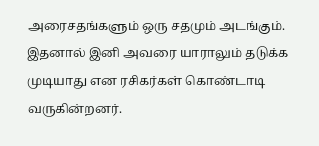அரைசதங்களும் ஒரு சதமும் அடங்கும். இதனால் இனி அவரை யாராலும் தடுக்க முடியாது என ரசிகர்கள் கொண்டாடி வருகின்றனர்.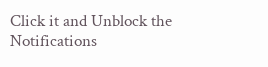Click it and Unblock the Notifications